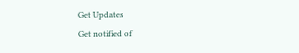Get Updates
Get notified of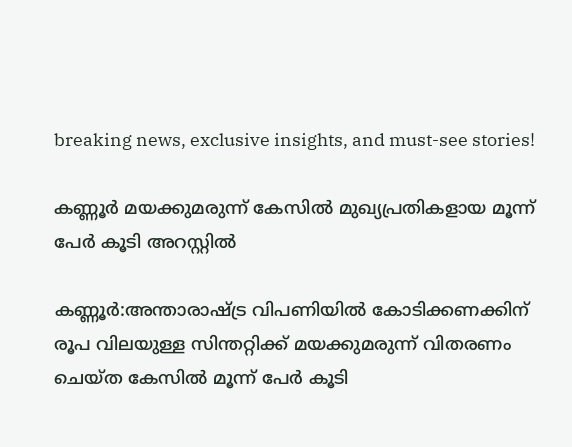breaking news, exclusive insights, and must-see stories!

കണ്ണൂര്‍ മയക്കുമരുന്ന് കേസില്‍ മുഖ്യപ്രതികളായ മൂന്ന് പേര്‍ കൂടി അറസ്റ്റില്‍

കണ്ണൂര്‍:അന്താരാഷ്ട്ര വിപണിയില്‍ കോടിക്കണക്കിന് രൂപ വിലയുള്ള സിന്തറ്റിക്ക് മയക്കുമരുന്ന് വിതരണം ചെയ്ത കേസില്‍ മൂന്ന് പേര്‍ കൂടി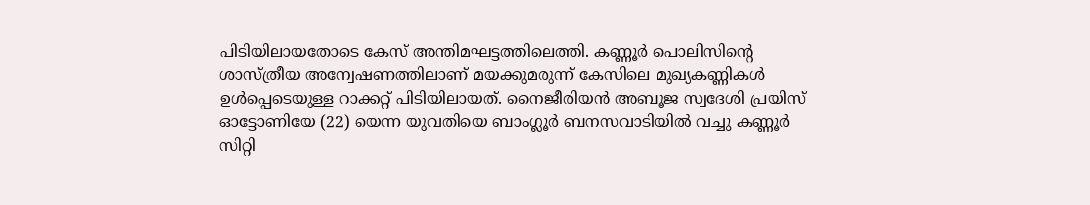പിടിയിലായതോടെ കേസ് അന്തിമഘട്ടത്തിലെത്തി. കണ്ണൂര്‍ പൊലിസിന്റെ ശാസ്ത്രീയ അന്വേഷണത്തിലാണ് മയക്കുമരുന്ന് കേസിലെ മുഖ്യകണ്ണികള്‍ ഉള്‍പ്പെടെയുള്ള റാക്കറ്റ് പിടിയിലായത്. നൈജീരിയന്‍ അബൂജ സ്വദേശി പ്രയിസ് ഓട്ടോണിയേ (22) യെന്ന യുവതിയെ ബാംഗ്ലൂര്‍ ബനസവാടിയില്‍ വച്ചു കണ്ണൂര്‍ സിറ്റി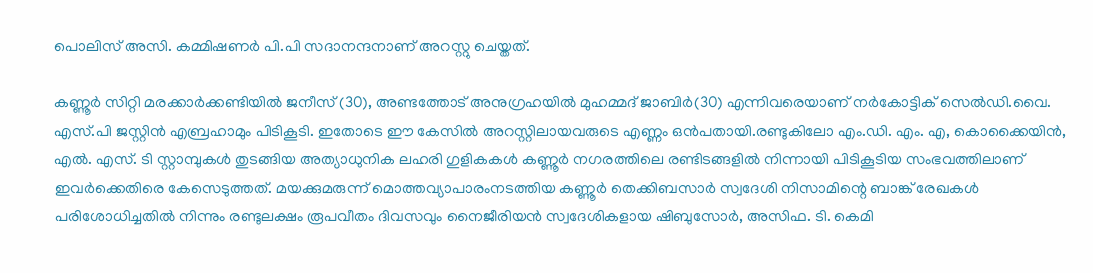പൊലിസ് അസി. കമ്മിഷണര്‍ പി.പി സദാനന്ദനാണ് അറസ്റ്റു ചെയ്തത്.

കണ്ണൂര്‍ സിറ്റി മരക്കാര്‍ക്കണ്ടിയില്‍ ജനീസ് (30), അണ്ടത്തോട് അനുഗ്രഹയില്‍ മുഹമ്മദ് ജാബിര്‍(30) എന്നിവരെയാണ് നര്‍കോട്ടിക് സെല്‍ഡി.വൈ. എസ്.പി ജസ്റ്റിന്‍ എബ്രഹാമും പിടികൂടി. ഇതോടെ ഈ കേസില്‍ അറസ്റ്റിലായവരുടെ എണ്ണം ഒന്‍പതായി.രണ്ടുകിലോ എം.ഡി. എം. എ, കൊക്കൈയിന്‍, എല്‍. എസ്. ടി സ്റ്റാമ്പുകള്‍ തുടങ്ങിയ അത്യാധുനിക ലഹരി ഗുളികകള്‍ കണ്ണൂര്‍ നഗരത്തിലെ രണ്ടിടങ്ങളില്‍ നിന്നായി പിടികൂടിയ സംഭവത്തിലാണ് ഇവര്‍ക്കെതിരെ കേസെടുത്തത്. മയക്കുമരുന്ന് മൊത്തവ്യാപാരംനടത്തിയ കണ്ണൂര്‍ തെക്കിബസാര്‍ സ്വദേശി നിസാമിന്റെ ബാങ്ക് രേഖകള്‍ പരിശോധിച്ചതില്‍ നിന്നും രണ്ടുലക്ഷം രൂപവീതം ദിവസവും നൈജീരിയന്‍ സ്വദേശികളായ ഷിബുസോര്‍, അസിഫ. ടി. കെമി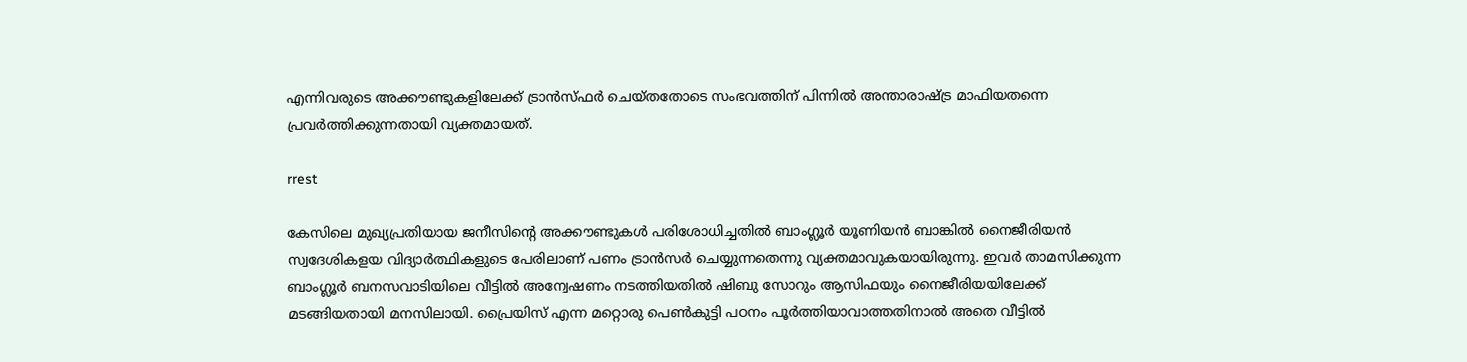എന്നിവരുടെ അക്കൗണ്ടുകളിലേക്ക് ട്രാന്‍സ്ഫര്‍ ചെയ്തതോടെ സംഭവത്തിന് പിന്നില്‍ അന്താരാഷ്ട്ര മാഫിയതന്നെ പ്രവര്‍ത്തിക്കുന്നതായി വ്യക്തമായത്.

rrest

കേസിലെ മുഖ്യപ്രതിയായ ജനീസിന്റെ അക്കൗണ്ടുകള്‍ പരിശോധിച്ചതില്‍ ബാംഗ്ലൂര്‍ യൂണിയന്‍ ബാങ്കില്‍ നൈജീരിയന്‍ സ്വദേശികളയ വിദ്യാര്‍ത്ഥികളുടെ പേരിലാണ് പണം ട്രാന്‍സര്‍ ചെയ്യുന്നതെന്നു വ്യക്തമാവുകയായിരുന്നു. ഇവര്‍ താമസിക്കുന്ന ബാംഗ്ലൂര്‍ ബനസവാടിയിലെ വീട്ടില്‍ അന്വേഷണം നടത്തിയതില്‍ ഷിബു സോറും ആസിഫയും നൈജീരിയയിലേക്ക് മടങ്ങിയതായി മനസിലായി. പ്രൈയിസ് എന്ന മറ്റൊരു പെണ്‍കുട്ടി പഠനം പൂര്‍ത്തിയാവാത്തതിനാല്‍ അതെ വീട്ടില്‍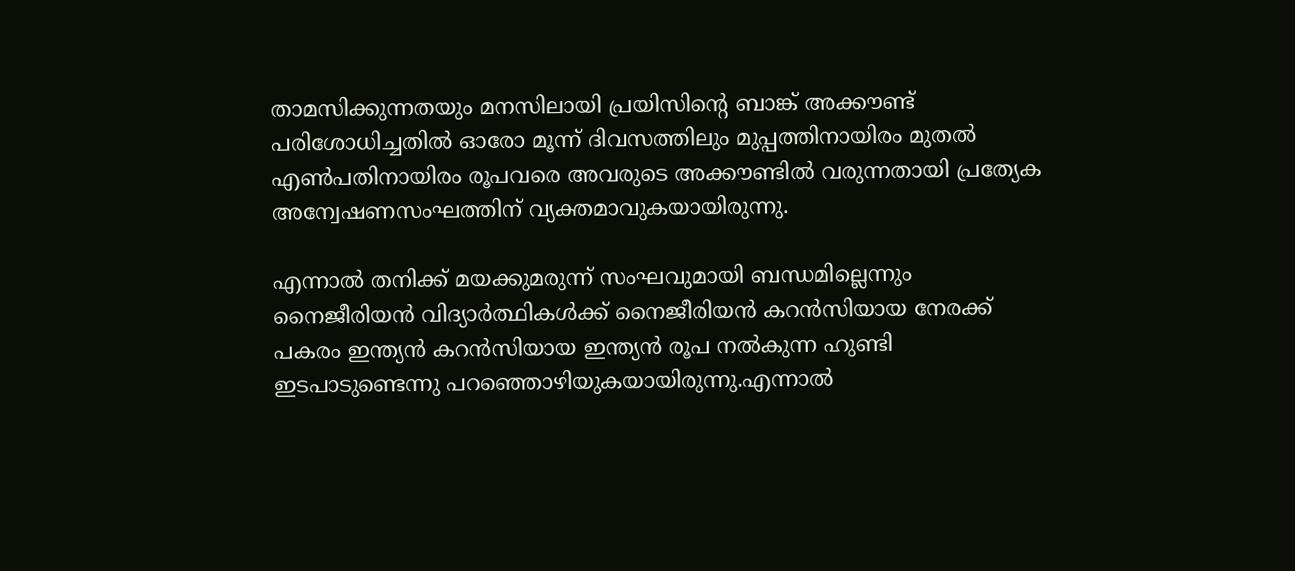താമസിക്കുന്നതയും മനസിലായി പ്രയിസിന്റെ ബാങ്ക് അക്കൗണ്ട് പരിശോധിച്ചതില്‍ ഓരോ മൂന്ന് ദിവസത്തിലും മുപ്പത്തിനായിരം മുതല്‍ എണ്‍പതിനായിരം രൂപവരെ അവരുടെ അക്കൗണ്ടില്‍ വരുന്നതായി പ്രത്യേക അന്വേഷണസംഘത്തിന് വ്യക്തമാവുകയായിരുന്നു.

എന്നാല്‍ തനിക്ക് മയക്കുമരുന്ന് സംഘവുമായി ബന്ധമില്ലെന്നും നൈജീരിയന്‍ വിദ്യാര്‍ത്ഥികള്‍ക്ക് നൈജീരിയന്‍ കറന്‍സിയായ നേരക്ക് പകരം ഇന്ത്യന്‍ കറന്‍സിയായ ഇന്ത്യന്‍ രൂപ നല്‍കുന്ന ഹുണ്ടി ഇടപാടുണ്ടെന്നു പറഞ്ഞൊഴിയുകയായിരുന്നു.എന്നാല്‍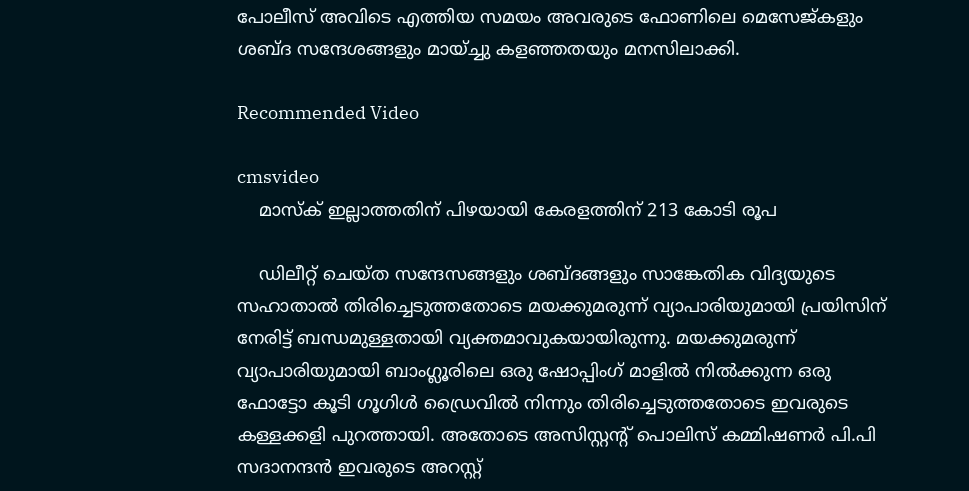പോലീസ് അവിടെ എത്തിയ സമയം അവരുടെ ഫോണിലെ മെസേജ്കളും ശബ്ദ സന്ദേശങ്ങളും മായ്ച്ചു കളഞ്ഞതയും മനസിലാക്കി.

Recommended Video

cmsvideo
    മാസ്‌ക് ഇല്ലാത്തതിന് പിഴയായി കേരളത്തിന് 213 കോടി രൂപ

    ഡിലീറ്റ് ചെയ്ത സന്ദേസങ്ങളും ശബ്ദങ്ങളും സാങ്കേതിക വിദ്യയുടെ സഹാതാല്‍ തിരിച്ചെടുത്തതോടെ മയക്കുമരുന്ന് വ്യാപാരിയുമായി പ്രയിസിന് നേരിട്ട് ബന്ധമുള്ളതായി വ്യക്തമാവുകയായിരുന്നു. മയക്കുമരുന്ന് വ്യാപാരിയുമായി ബാംഗ്ലൂരിലെ ഒരു ഷോപ്പിംഗ് മാളില്‍ നില്‍ക്കുന്ന ഒരു ഫോട്ടോ കൂടി ഗൂഗിള്‍ ഡ്രൈവില്‍ നിന്നും തിരിച്ചെടുത്തതോടെ ഇവരുടെ കള്ളക്കളി പുറത്തായി. അതോടെ അസിസ്റ്റന്റ് പൊലിസ് കമ്മിഷണര്‍ പി.പി സദാനന്ദന്‍ ഇവരുടെ അറസ്റ്റ്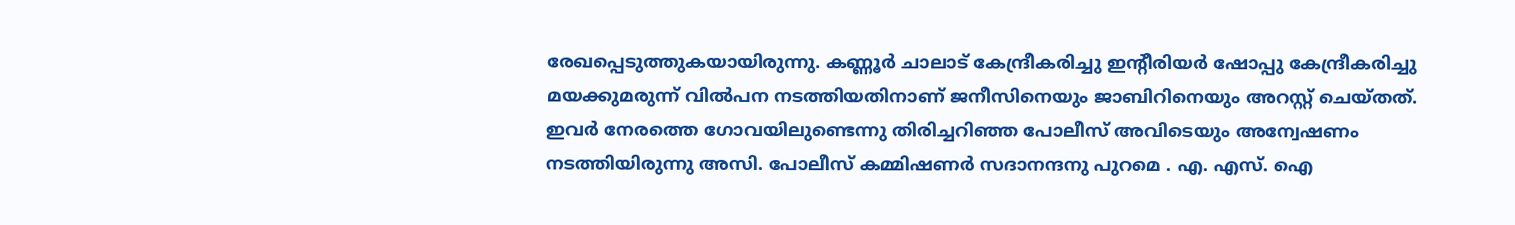രേഖപ്പെടുത്തുകയായിരുന്നു. കണ്ണൂര്‍ ചാലാട് കേന്ദ്രീകരിച്ചു ഇന്റീരിയര്‍ ഷോപ്പു കേന്ദ്രീകരിച്ചു മയക്കുമരുന്ന് വില്‍പന നടത്തിയതിനാണ് ജനീസിനെയും ജാബിറിനെയും അറസ്റ്റ് ചെയ്തത്. ഇവര്‍ നേരത്തെ ഗോവയിലുണ്ടെന്നു തിരിച്ചറിഞ്ഞ പോലീസ് അവിടെയും അന്വേഷണം നടത്തിയിരുന്നു അസി. പോലീസ് കമ്മിഷണര്‍ സദാനന്ദനു പുറമെ . എ. എസ്. ഐ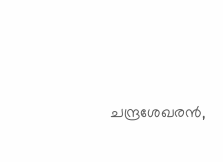ചന്ദ്രശേഖരന്‍,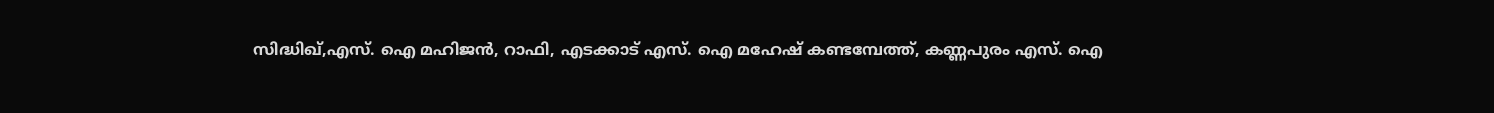സിദ്ധിഖ്,എസ്. ഐ മഹിജന്‍, റാഫി, എടക്കാട് എസ്. ഐ മഹേഷ് കണ്ടമ്പേത്ത്, കണ്ണപുരം എസ്. ഐ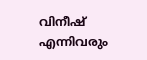വിനീഷ് എന്നിവരും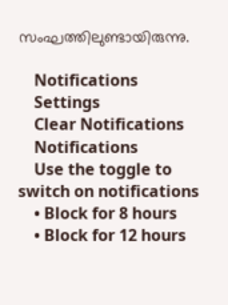സംഘത്തിലുണ്ടായിരുന്നു.

    Notifications
    Settings
    Clear Notifications
    Notifications
    Use the toggle to switch on notifications
    • Block for 8 hours
    • Block for 12 hours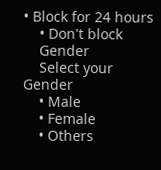• Block for 24 hours
    • Don't block
    Gender
    Select your Gender
    • Male
    • Female
    • Others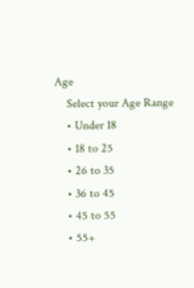Age
    Select your Age Range
    • Under 18
    • 18 to 25
    • 26 to 35
    • 36 to 45
    • 45 to 55
    • 55+